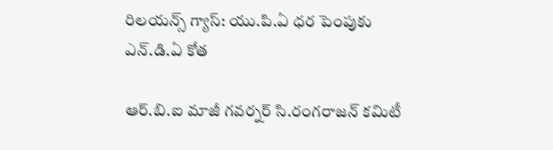రిలయన్స్ గ్యాస్: యు.పి.ఏ ధర పెంపుకు ఎన్.డి.ఏ కోత

ఆర్.బి.ఐ మాజీ గవర్నర్ సి.రంగరాజన్ కమిటీ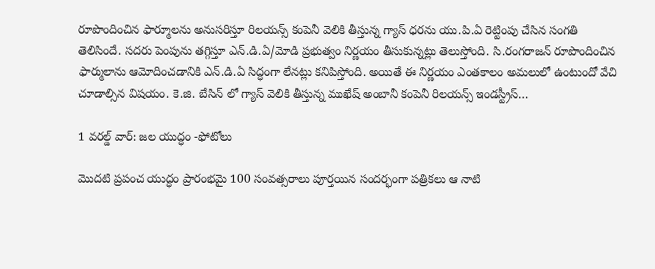రూపొందించిన ఫార్మూలను అనుసరిస్తూ రిలయన్స్ కంపెనీ వెలికి తీస్తున్న గ్యాస్ ధరను యు.పి.ఏ రెట్టింపు చేసిన సంగతి తెలిసిందే. సదరు పెంపును తగ్గిస్తూ ఎన్.డి.ఏ/మోడి ప్రభుత్వం నిర్ణయం తీసుకున్నట్లు తెలుస్తోంది. సి.రంగరాజన్ రూపొందించిన ఫార్ములాను ఆమోదించడానికి ఎన్.డి.ఏ సిద్ధంగా లేనట్లు కనిపిస్తోంది. అయితే ఈ నిర్ణయం ఎంతకాలం అమలులో ఉంటుందో వేచి చూడాల్సిన విషయం. కె.జి. బేసిన్ లో గ్యాస్ వెలికి తీస్తున్న ముఖేష్ అంబానీ కంపెనీ రిలయన్స్ ఇండస్ట్రీస్…

1 వరల్డ్ వార్: జల యుద్ధం -ఫోటోలు

మొదటి ప్రపంచ యుద్ధం ప్రారంభమై 100 సంవత్సరాలు పూర్తయిన సందర్భంగా పత్రికలు ఆ నాటి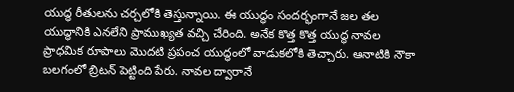యుద్ధ రీతులను చర్చలోకి తెస్తున్నాయి. ఈ యుద్ధం సందర్భంగానే జల తల యుద్ధానికి ఎనలేని ప్రాముఖ్యత వచ్చి చేరింది. అనేక కొత్త కొత్త యుద్ధ నావల ప్రాధమిక రూపాలు మొదటి ప్రపంచ యుద్ధంలో వాడుకలోకి తెచ్చారు. ఆనాటికి నౌకా బలగంలో బ్రిటన్ పెట్టింది పేరు. నావల ద్వారానే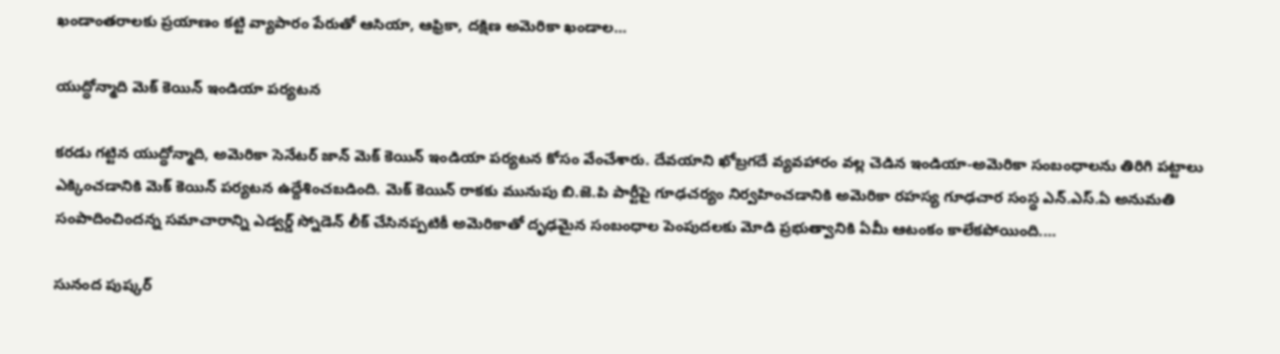ఖండాంతరాలకు ప్రయాణం కట్టి వ్యాపారం పేరుతో ఆసియా, ఆఫ్రికా, దక్షిణ అమెరికా ఖండాల…

యుద్ధోన్మాది మెక్ కెయిన్ ఇండియా పర్యటన

కరడు గట్టిన యుద్ధోన్మాది, అమెరికా సెనేటర్ జాన్ మెక్ కెయిన్ ఇండియా పర్యటన కోసం వేంచేశారు. దేవయాని ఖోబ్రగదే వ్యవహారం వల్ల చెడిన ఇండియా-అమెరికా సంబంధాలను తిరిగి పట్టాలు ఎక్కించడానికి మెక్ కెయిన్ పర్యటన ఉద్దేశించబడింది. మెక్ కెయిన్ రాకకు మునుపు బి.జె.పి పార్టీపై గూఢచర్యం నిర్వహించడానికి అమెరికా రహస్య గూఢచార సంస్ధ ఎన్.ఎస్.ఏ అనుమతి సంపాదించిందన్న సమాచారాన్ని ఎడ్వర్డ్ స్నోడెన్ లీక్ చేసినప్పటికీ అమెరికాతో దృఢమైన సంబంధాల పెంపుదలకు మోడి ప్రభుత్వానికి ఏమీ ఆటంకం కాలేకపోయింది.…

సునంద పుష్కర్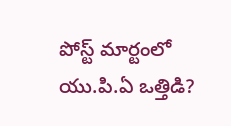పోస్ట్ మార్టంలో యు.పి.ఏ ఒత్తిడి?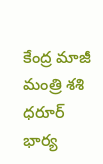కేంద్ర మాజీ మంత్రి శశి ధరూర్ భార్య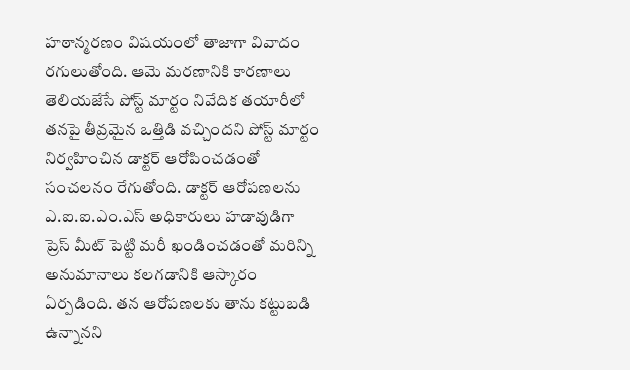హఠాన్మరణం విషయంలో తాజాగా వివాదం రగులుతోంది. ఆమె మరణానికి కారణాలు తెలియజేసే పోస్ట్ మార్టం నివేదిక తయారీలో తనపై తీవ్రమైన ఒత్తిడి వచ్చిందని పోస్ట్ మార్టం నిర్వహించిన డాక్టర్ ఆరోపించడంతో సంచలనం రేగుతోంది. డాక్టర్ ఆరోపణలను ఎ.ఐ.ఐ.ఎం.ఎస్ అధికారులు హడావుడిగా ప్రెస్ మీట్ పెట్టి మరీ ఖండించడంతో మరిన్ని అనుమానాలు కలగడానికి ఆస్కారం ఏర్పడింది. తన ఆరోపణలకు తాను కట్టుబడి ఉన్నానని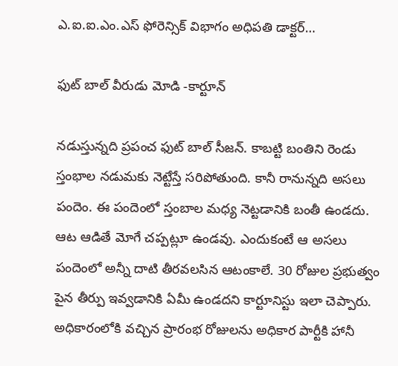ఎ.ఐ.ఐ.ఎం.ఎస్ ఫోరెన్సిక్ విభాగం అధిపతి డాక్టర్…

ఫుట్ బాల్ వీరుడు మోడి -కార్టూన్

నడుస్తున్నది ప్రపంచ ఫుట్ బాల్ సీజన్. కాబట్టి బంతిని రెండు స్తంభాల నడుమకు నెట్టేస్తే సరిపోతుంది. కానీ రానున్నది అసలు పందెం. ఈ పందెంలో స్తంబాల మధ్య నెట్టడానికి బంతీ ఉండదు. ఆట ఆడితే మోగే చప్పట్లూ ఉండవు. ఎందుకంటే ఆ అసలు పందెంలో అన్నీ దాటి తీరవలసిన ఆటంకాలే. 30 రోజుల ప్రభుత్వం పైన తీర్పు ఇవ్వడానికి ఏమీ ఉండదని కార్టూనిస్టు ఇలా చెప్పారు. అధికారంలోకి వచ్చిన ప్రారంభ రోజులను అధికార పార్టీకి హానీ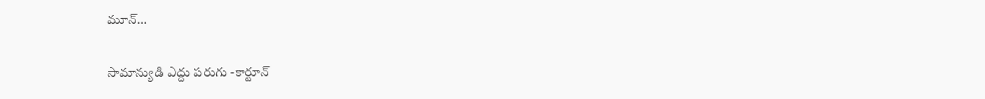మూన్…

సామాన్యుడి ఎద్దు పరుగు -కార్టూన్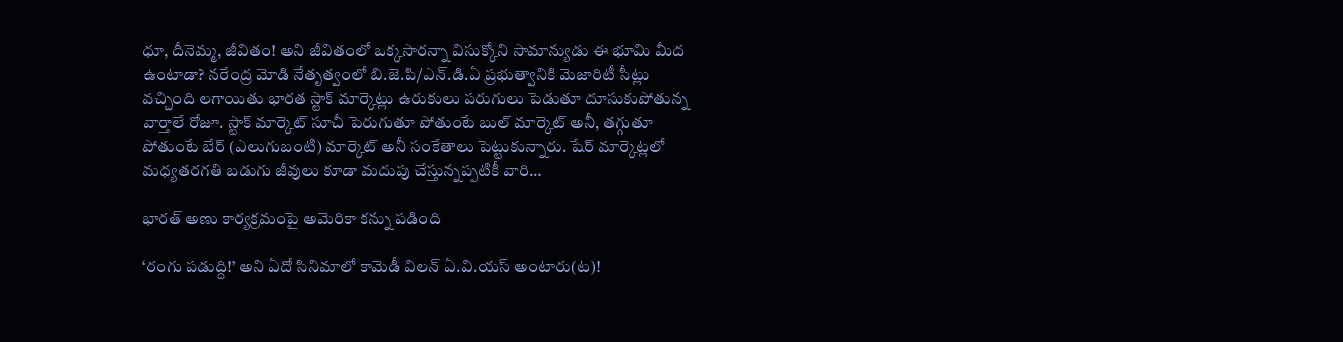ధూ, దీనెమ్మ, జీవితం! అని జీవితంలో ఒక్కసారన్నా విసుక్కోని సామాన్యుడు ఈ భూమి మీద ఉంటాడా? నరేంద్ర మోడి నేతృత్వంలో బి.జె.పి/ఎన్.డి.ఏ ప్రభుత్వానికి మెజారిటీ సీట్లు వచ్చింది లగాయితు భారత స్టాక్ మార్కెట్లు ఉరుకులు పరుగులు పెడుతూ దూసుకుపోతున్న వార్తాలే రోజూ. స్టాక్ మార్కెట్ సూచీ పెరుగుతూ పోతుంటే బుల్ మార్కెట్ అనీ, తగ్గుతూ పోతుంటే బేర్ (ఎలుగుబంటి) మార్కెట్ అనీ సంకేతాలు పెట్టుకున్నారు. షేర్ మార్కెట్లలో మధ్యతరగతి బడుగు జీవులు కూడా మదుపు చేస్తున్నప్పటికీ వారి…

భారత్ అణు కార్యక్రమంపై అమెరికా కన్ను పడింది

‘రంగు పడుద్ది!’ అని ఏదో సినిమాలో కామెడీ విలన్ ఏ.వి.యస్ అంటారు(ట)!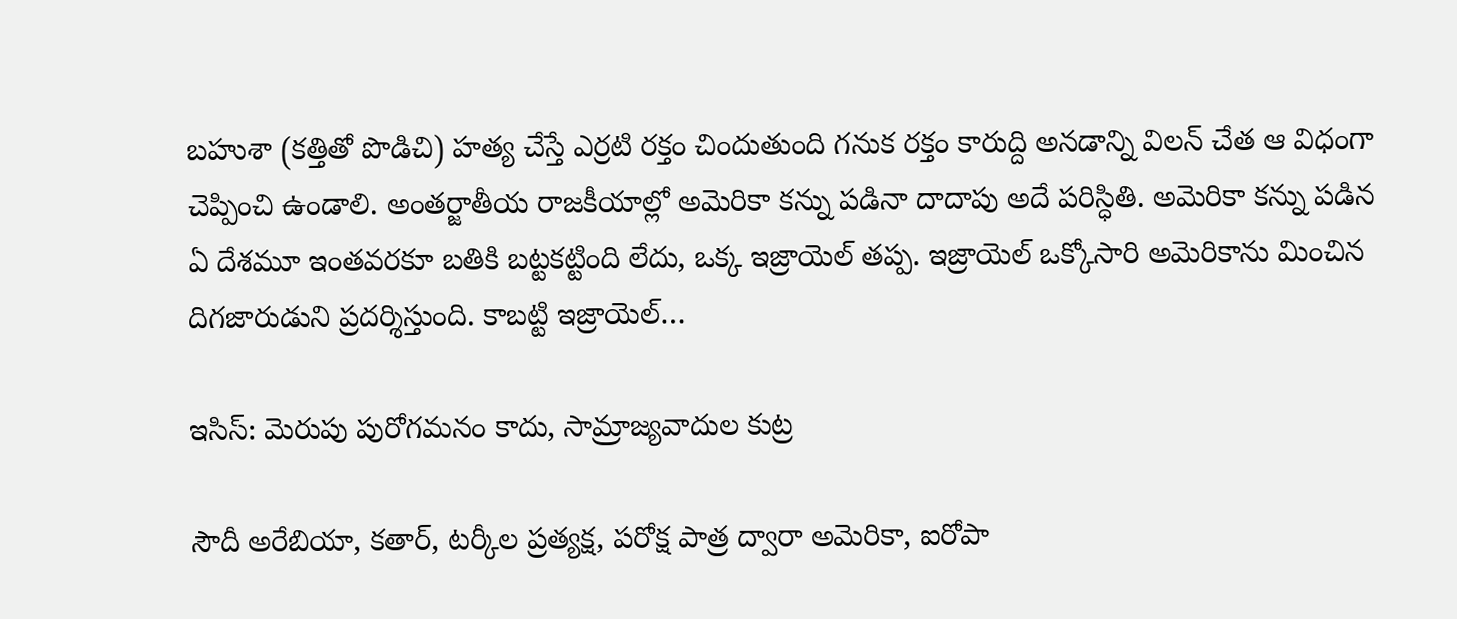బహుశా (కత్తితో పొడిచి) హత్య చేస్తే ఎర్రటి రక్తం చిందుతుంది గనుక రక్తం కారుద్ది అనడాన్ని విలన్ చేత ఆ విధంగా చెప్పించి ఉండాలి. అంతర్జాతీయ రాజకీయాల్లో అమెరికా కన్ను పడినా దాదాపు అదే పరిస్ధితి. అమెరికా కన్ను పడిన ఏ దేశమూ ఇంతవరకూ బతికి బట్టకట్టింది లేదు, ఒక్క ఇజ్రాయెల్ తప్ప. ఇజ్రాయెల్ ఒక్కోసారి అమెరికాను మించిన దిగజారుడుని ప్రదర్శిస్తుంది. కాబట్టి ఇజ్రాయెల్…

ఇసిస్: మెరుపు పురోగమనం కాదు, సామ్రాజ్యవాదుల కుట్ర

సౌదీ అరేబియా, కతార్, టర్కీల ప్రత్యక్ష, పరోక్ష పాత్ర ద్వారా అమెరికా, ఐరోపా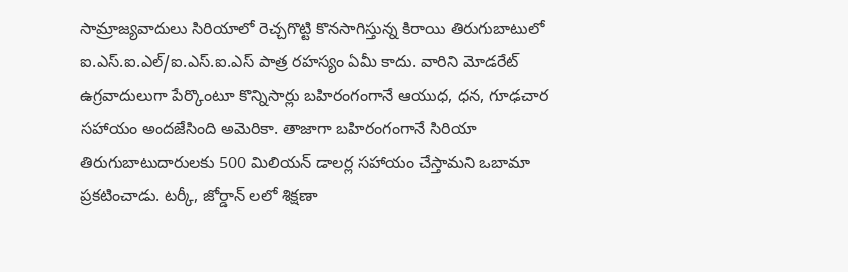సామ్రాజ్యవాదులు సిరియాలో రెచ్చగొట్టి కొనసాగిస్తున్న కిరాయి తిరుగుబాటులో ఐ.ఎస్.ఐ.ఎల్/ఐ.ఎస్.ఐ.ఎస్ పాత్ర రహస్యం ఏమీ కాదు. వారిని మోడరేట్ ఉగ్రవాదులుగా పేర్కొంటూ కొన్నిసార్లు బహిరంగంగానే ఆయుధ, ధన, గూఢచార సహాయం అందజేసింది అమెరికా. తాజాగా బహిరంగంగానే సిరియా తిరుగుబాటుదారులకు 500 మిలియన్ డాలర్ల సహాయం చేస్తామని ఒబామా ప్రకటించాడు. టర్కీ, జోర్డాన్ లలో శిక్షణా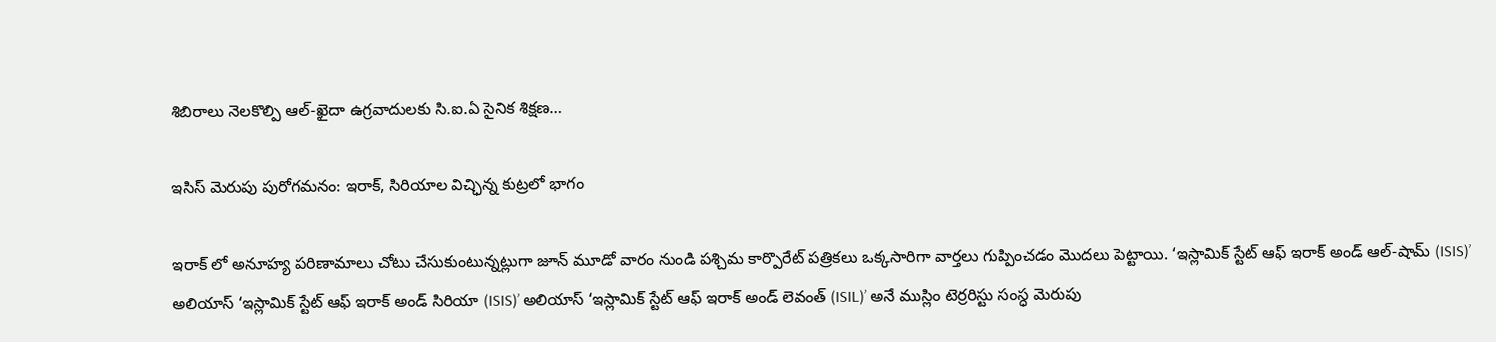శిబిరాలు నెలకొల్పి ఆల్-ఖైదా ఉగ్రవాదులకు సి.ఐ.ఏ సైనిక శిక్షణ…

ఇసిస్ మెరుపు పురోగమనం: ఇరాక్, సిరియాల విచ్ఛిన్న కుట్రలో భాగం

ఇరాక్ లో అనూహ్య పరిణామాలు చోటు చేసుకుంటున్నట్లుగా జూన్ మూడో వారం నుండి పశ్చిమ కార్పొరేట్ పత్రికలు ఒక్కసారిగా వార్తలు గుప్పించడం మొదలు పెట్టాయి. ‘ఇస్లామిక్ స్టేట్ ఆఫ్ ఇరాక్ అండ్ ఆల్-షామ్ (ISIS)’ అలియాస్ ‘ఇస్లామిక్ స్టేట్ ఆఫ్ ఇరాక్ అండ్ సిరియా (ISIS)’ అలియాస్ ‘ఇస్లామిక్ స్టేట్ ఆఫ్ ఇరాక్ అండ్ లెవంత్ (ISIL)’ అనే ముస్లిం టెర్రరిస్టు సంస్ధ మెరుపు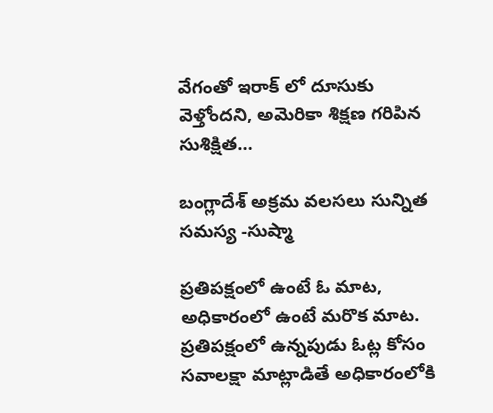వేగంతో ఇరాక్ లో దూసుకు వెళ్తోందని, అమెరికా శిక్షణ గరిపిన సుశిక్షిత…

బంగ్లాదేశ్ అక్రమ వలసలు సున్నిత సమస్య -సుష్మా

ప్రతిపక్షంలో ఉంటే ఓ మాట, అధికారంలో ఉంటే మరొక మాట. ప్రతిపక్షంలో ఉన్నపుడు ఓట్ల కోసం సవాలక్షా మాట్లాడితే అధికారంలోకి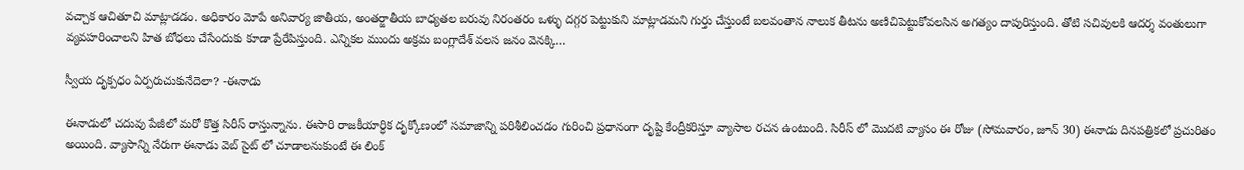వచ్చాక ఆచితూచి మాట్లాడడం. అధికారం మోపే అనివార్య జాతీయ, అంతర్జాతీయ బాధ్యతల బరువు నిరంతరం ఒళ్ళు దగ్గర పెట్టుకుని మాట్లాడమని గుర్తు చేస్తుంటే బలవంతాన నాలుక తీటను అణిచిపెట్టుకోవలసిన అగత్యం దాపురిస్తుంది. తోటి సచివులకి ఆదర్శ వంతులుగా వ్యవహరించాలని హిత బోధలు చేసేందుకు కూడా ప్రేరేపిస్తుంది. ఎన్నికల ముందు అక్రమ బంగ్లాదేశ్ వలస జనం వెనక్కి…

స్వీయ దృక్పధం ఏర్పరుచుకునేదెలా? -ఈనాడు

ఈనాడులో చదువు పేజీలో మరో కొత్త సిరీస్ రాస్తున్నాను. ఈసారి రాజకీయార్ధిక దృక్కోణంలో సమాజాన్ని పరిశీలించడం గురించి ప్రధానంగా దృష్టి కేంద్రీకరిస్తూ వ్యాసాల రచన ఉంటుంది. సిరీస్ లో మొదటి వ్యాసం ఈ రోజు (సోమవారం, జూన్ 30) ఈనాడు దినపత్రికలో ప్రచురితం అయింది. వ్యాసాన్ని నేరుగా ఈనాడు వెబ్ సైట్ లో చూడాలనుకుంటే ఈ లింక్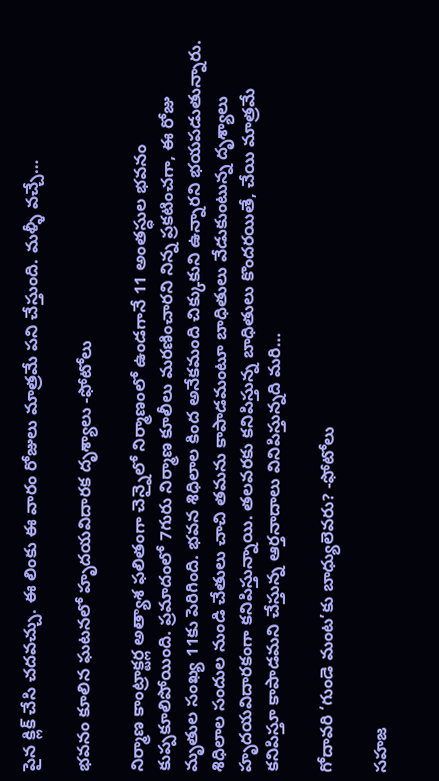పైన క్లిక్ చేసి చదవచ్చు. ఈ లింకు ఈ వారం రోజులు మాత్రమే పని చేస్తుంది. మళ్ళీ వచ్చే…

భవనం కూలిన ఘటనలో హృదయవిదారక దృశ్యాలు -ఫోటోలు

నిర్మాణ కాంట్రాక్టర్ల అత్యాశ ఫలితంగా చెన్నైలో నిర్మాణంలో ఉండగానే 11 అంతస్ధుల భవనం కుప్పకూలిపోయింది. ప్రమాదంలో 7గురు నిర్మాణ కూలీలు మరణించారని నిన్న ప్రకటించగా, ఈ రోజు మృతుల సంఖ్య 11కు పెరిగింది. భవన శిధిలాల కింద అనేకమంది చిక్కుకుని ఉన్నారని భయపడుతున్నారు. శిధిలాల సందుల నుండి చేతులు చాచి తమను కాపాడమంటూ బాధితులు వేడుకుంటున్న దృశ్యాలు హృదయవిదారకంగా కనిపిస్తున్నాయి. తలవరకు కనిపిస్తున్న బాధితులు కొందరయితే, చేయి మాత్రమే కనిపిస్తూ కాపాడమని చేస్తున్న ఆర్తనాదాలు వినిపిస్తున్నది మరి…

గోదావరి ‘గుండె మంట’కు బాధ్యులెవరు? -ఫోటోలు

సహజ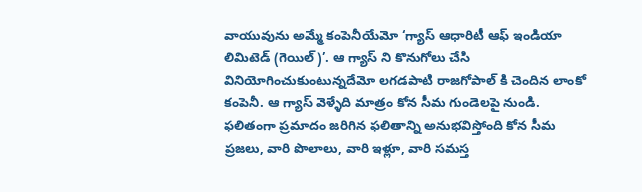వాయువును అమ్మే కంపెనీయేమో ‘గ్యాస్ ఆధారిటీ ఆఫ్ ఇండియా లిమిటెడ్ (గెయిల్)’. ఆ గ్యాస్ ని కొనుగోలు చేసి వినియోగించుకుంటున్నదేమో లగడపాటి రాజగోపాల్ కి చెందిన లాంకో కంపెనీ. ఆ గ్యాస్ వెళ్ళేది మాత్రం కోన సీమ గుండెలపై నుండి. ఫలితంగా ప్రమాదం జరిగిన ఫలితాన్ని అనుభవిస్తోంది కోన సీమ ప్రజలు, వారి పొలాలు, వారి ఇళ్లూ, వారి సమస్త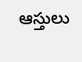ఆస్తులు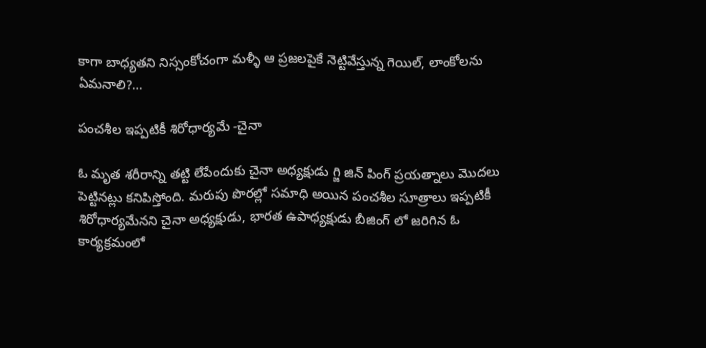కాగా బాధ్యతని నిస్సంకోచంగా మళ్ళీ ఆ ప్రజలపైకే నెట్టివేస్తున్న గెయిల్, లాంకోలను ఏమనాలి?…

పంచశీల ఇప్పటికీ శిరోధార్యమే -చైనా

ఓ మృత శరీరాన్ని తట్టి లేపేందుకు చైనా అధ్యక్షుడు గ్జి జిన్ పింగ్ ప్రయత్నాలు మొదలు పెట్టినట్లు కనిపిస్తోంది. మరుపు పొరల్లో సమాధి అయిన పంచశీల సూత్రాలు ఇప్పటికీ శిరోధార్యమేనని చైనా అధ్యక్షుడు, భారత ఉపాధ్యక్షుడు బీజింగ్ లో జరిగిన ఓ కార్యక్రమంలో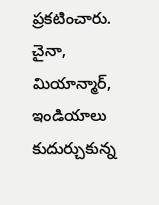ప్రకటించారు. చైనా, మియాన్మార్, ఇండియాలు కుదుర్చుకున్న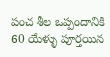పంచ శీల ఒప్పందానికి 60 యేళ్ళు పూర్తయిన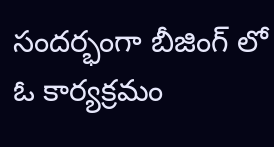సందర్భంగా బీజింగ్ లో ఓ కార్యక్రమం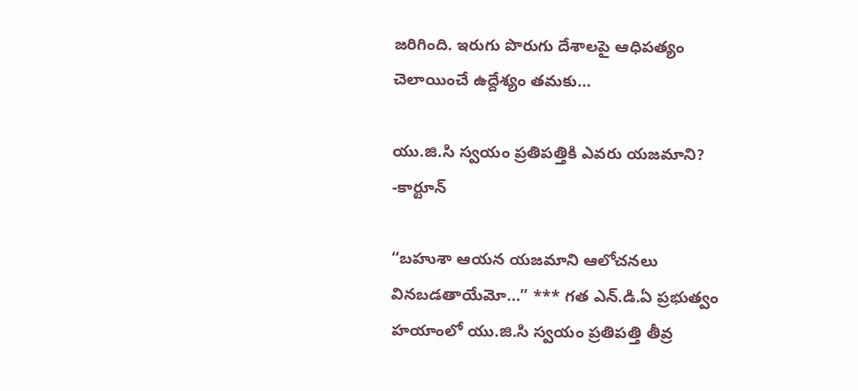జరిగింది. ఇరుగు పొరుగు దేశాలపై ఆధిపత్యం చెలాయించే ఉద్దేశ్యం తమకు…

యు.జి.సి స్వయం ప్రతిపత్తికి ఎవరు యజమాని? -కార్టూన్

“బహుశా ఆయన యజమాని ఆలోచనలు వినబడతాయేమో…” *** గత ఎన్.డి.ఏ ప్రభుత్వం హయాంలో యు.జి.సి స్వయం ప్రతిపత్తి తీవ్ర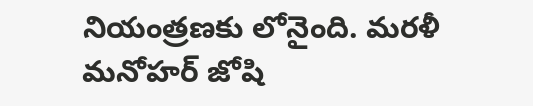నియంత్రణకు లోనైంది. మరళీ మనోహర్ జోషి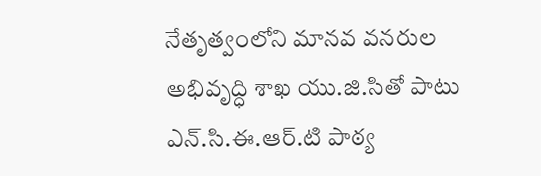నేతృత్వంలోని మానవ వనరుల అభివృద్ధి శాఖ యు.జి.సితో పాటు ఎన్.సి.ఈ.ఆర్.టి పాఠ్య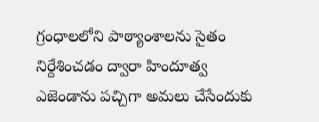గ్రంధాలలోని పాఠ్యాంశాలను సైతం నిర్దేశించడం ద్వారా హిందూత్వ ఎజెండాను పచ్చిగా అమలు చేసేందుకు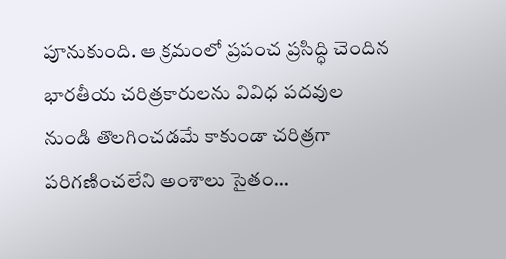పూనుకుంది. ఆ క్రమంలో ప్రపంచ ప్రసిద్ధి చెందిన భారతీయ చరిత్రకారులను వివిధ పదవుల నుండి తొలగించడమే కాకుండా చరిత్రగా పరిగణించలేని అంశాలు సైతం…